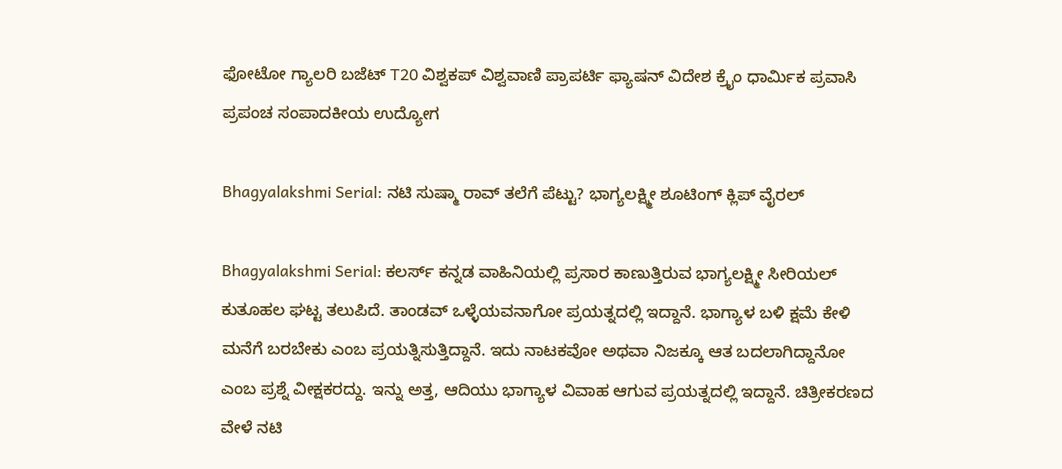ಫೋಟೋ ಗ್ಯಾಲರಿ ಬಜೆಟ್ T20 ವಿಶ್ವಕಪ್ ವಿಶ್ವವಾಣಿ ಪ್ರಾಪರ್ಟಿ ಫ್ಯಾಷನ್ ವಿದೇಶ ಕ್ರೈಂ ಧಾರ್ಮಿಕ ಪ್ರವಾಸಿ ಪ್ರಪಂಚ ಸಂಪಾದಕೀಯ ಉದ್ಯೋಗ

Bhagyalakshmi Serial: ನಟಿ ಸುಷ್ಮಾ ರಾವ್ ತಲೆಗೆ ಪೆಟ್ಟು? ಭಾಗ್ಯಲಕ್ಷ್ಮೀ ಶೂಟಿಂಗ್ ಕ್ಲಿಪ್‌ ವೈರಲ್‌

Bhagyalakshmi Serial: ಕಲರ್ಸ್‌ ಕನ್ನಡ ವಾಹಿನಿಯಲ್ಲಿ ಪ್ರಸಾರ ಕಾಣುತ್ತಿರುವ ಭಾಗ್ಯಲಕ್ಷ್ಮೀ ಸೀರಿಯಲ್ ಕುತೂಹಲ ಘಟ್ಟ ತಲುಪಿದೆ. ತಾಂಡವ್ ಒಳ್ಳೆಯವನಾಗೋ ಪ್ರಯತ್ನದಲ್ಲಿ ಇದ್ದಾನೆ. ಭಾಗ್ಯಾಳ ಬಳಿ ಕ್ಷಮೆ ಕೇಳಿ ಮನೆಗೆ ಬರಬೇಕು ಎಂಬ ಪ್ರಯತ್ನಿಸುತ್ತಿದ್ದಾನೆ. ಇದು ನಾಟಕವೋ ಅಥವಾ ನಿಜಕ್ಕೂ ಆತ ಬದಲಾಗಿದ್ದಾನೋ ಎಂಬ ಪ್ರಶ್ನೆ ವೀಕ್ಷಕರದ್ದು. ಇನ್ನು ಅತ್ತ, ಆದಿಯು ಭಾಗ್ಯಾಳ ವಿವಾಹ ಆಗುವ ಪ್ರಯತ್ನದಲ್ಲಿ ಇದ್ದಾನೆ. ಚಿತ್ರೀಕರಣದ ವೇಳೆ ನಟಿ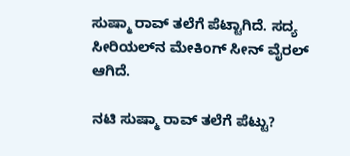ಸುಷ್ಮಾ ರಾವ್ ತಲೆಗೆ ಪೆಟ್ಟಾಗಿದೆ. ಸದ್ಯ ಸೀರಿಯಲ್‌ನ ಮೇಕಿಂಗ್ ಸೀನ್ ವೈರಲ್ ಆಗಿದೆ.

ನಟಿ ಸುಷ್ಮಾ ರಾವ್ ತಲೆಗೆ ಪೆಟ್ಟು?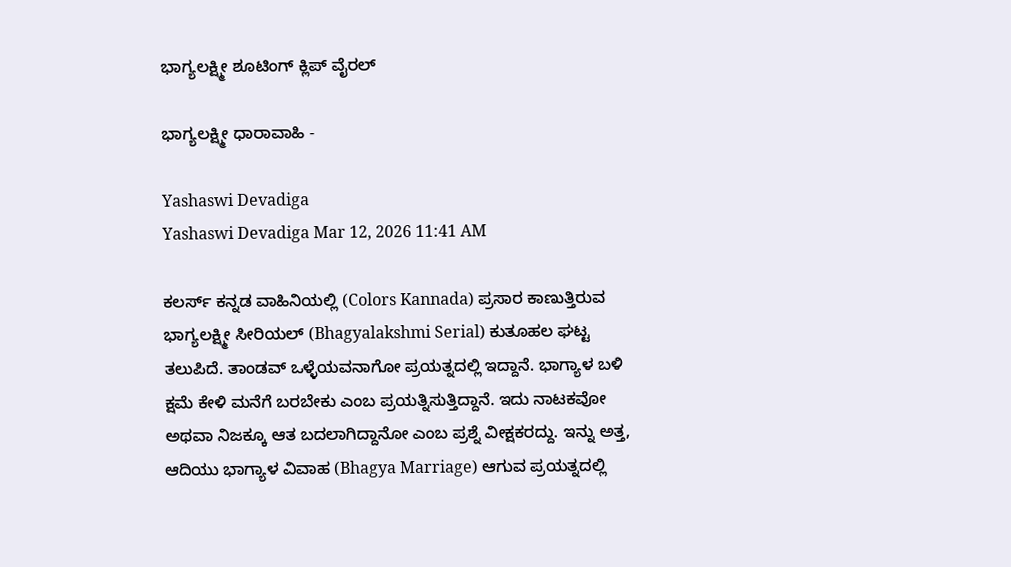ಭಾಗ್ಯಲಕ್ಷ್ಮೀ ಶೂಟಿಂಗ್ ಕ್ಲಿಪ್‌ ವೈರಲ್‌

ಭಾಗ್ಯಲಕ್ಷ್ಮೀ ಧಾರಾವಾಹಿ -

Yashaswi Devadiga
Yashaswi Devadiga Mar 12, 2026 11:41 AM

ಕಲರ್ಸ್‌ ಕನ್ನಡ ವಾಹಿನಿಯಲ್ಲಿ (Colors Kannada) ಪ್ರಸಾರ ಕಾಣುತ್ತಿರುವ ಭಾಗ್ಯಲಕ್ಷ್ಮೀ ಸೀರಿಯಲ್ (Bhagyalakshmi Serial) ಕುತೂಹಲ ಘಟ್ಟ ತಲುಪಿದೆ. ತಾಂಡವ್ ಒಳ್ಳೆಯವನಾಗೋ ಪ್ರಯತ್ನದಲ್ಲಿ ಇದ್ದಾನೆ. ಭಾಗ್ಯಾಳ ಬಳಿ ಕ್ಷಮೆ ಕೇಳಿ ಮನೆಗೆ ಬರಬೇಕು ಎಂಬ ಪ್ರಯತ್ನಿಸುತ್ತಿದ್ದಾನೆ. ಇದು ನಾಟಕವೋ ಅಥವಾ ನಿಜಕ್ಕೂ ಆತ ಬದಲಾಗಿದ್ದಾನೋ ಎಂಬ ಪ್ರಶ್ನೆ ವೀಕ್ಷಕರದ್ದು. ಇನ್ನು ಅತ್ತ, ಆದಿಯು ಭಾಗ್ಯಾಳ ವಿವಾಹ (Bhagya Marriage) ಆಗುವ ಪ್ರಯತ್ನದಲ್ಲಿ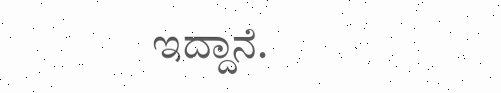ಇದ್ದಾನೆ.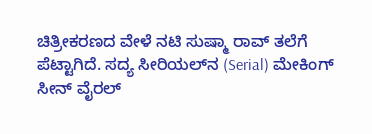ಚಿತ್ರೀಕರಣದ ವೇಳೆ ನಟಿ ಸುಷ್ಮಾ ರಾವ್ ತಲೆಗೆ ಪೆಟ್ಟಾಗಿದೆ. ಸದ್ಯ ಸೀರಿಯಲ್‌ನ (Serial) ಮೇಕಿಂಗ್ ಸೀನ್ ವೈರಲ್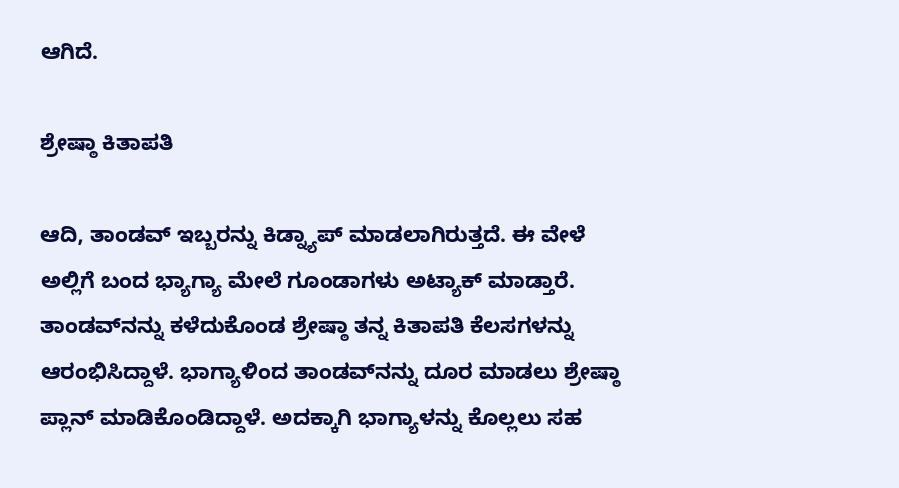ಆಗಿದೆ.

ಶ್ರೇಷ್ಠಾ ಕಿತಾಪತಿ

ಆದಿ, ತಾಂಡವ್ ಇಬ್ಬರನ್ನು ಕಿಡ್ನ್ಯಾಪ್ ಮಾಡಲಾಗಿರುತ್ತದೆ. ಈ ವೇಳೆ ಅಲ್ಲಿಗೆ ಬಂದ ಭ್ಯಾಗ್ಯಾ ಮೇಲೆ ಗೂಂಡಾಗಳು ಅಟ್ಯಾಕ್ ಮಾಡ್ತಾರೆ. ತಾಂಡವ್‌ನನ್ನು ಕಳೆದುಕೊಂಡ ಶ್ರೇಷ್ಠಾ ತನ್ನ ಕಿತಾಪತಿ ಕೆಲಸಗಳನ್ನು ಆರಂಭಿಸಿದ್ದಾಳೆ. ಭಾಗ್ಯಾಳಿಂದ ತಾಂಡವ್‌ನನ್ನು ದೂರ ಮಾಡಲು ಶ್ರೇಷ್ಠಾ ಪ್ಲಾನ್ ಮಾಡಿಕೊಂಡಿದ್ದಾಳೆ. ಅದಕ್ಕಾಗಿ ಭಾಗ್ಯಾಳನ್ನು ಕೊಲ್ಲಲು ಸಹ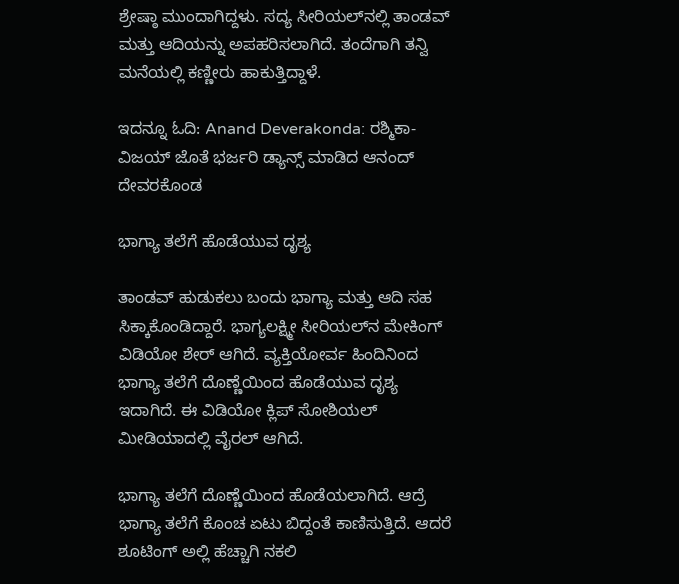ಶ್ರೇಷ್ಠಾ ಮುಂದಾಗಿದ್ದಳು. ಸದ್ಯ ಸೀರಿಯಲ್‌ನಲ್ಲಿ ತಾಂಡವ್ ಮತ್ತು ಆದಿಯನ್ನು ಅಪಹರಿಸಲಾಗಿದೆ. ತಂದೆಗಾಗಿ ತನ್ವಿ ಮನೆಯಲ್ಲಿ ಕಣ್ಣೀರು ಹಾಕುತ್ತಿದ್ದಾಳೆ.

ಇದನ್ನೂ ಓದಿ: Anand Deverakonda: ರಶ್ಮಿಕಾ-ವಿಜಯ್‌ ಜೊತೆ ಭರ್ಜರಿ ಡ್ಯಾನ್ಸ್ ಮಾಡಿದ ಆನಂದ್ ದೇವರಕೊಂಡ

ಭಾಗ್ಯಾ ತಲೆಗೆ ಹೊಡೆಯುವ ದೃಶ್ಯ

ತಾಂಡವ್ ಹುಡುಕಲು ಬಂದು ಭಾಗ್ಯಾ ಮತ್ತು ಆದಿ ಸಹ ಸಿಕ್ಕಾಕೊಂಡಿದ್ದಾರೆ. ಭಾಗ್ಯಲಕ್ಷ್ಮೀ ಸೀರಿಯಲ್‌ನ ಮೇಕಿಂಗ್ ವಿಡಿಯೋ ಶೇರ್ ಆಗಿದೆ. ವ್ಯಕ್ತಿಯೋರ್ವ ಹಿಂದಿನಿಂದ ಭಾಗ್ಯಾ ತಲೆಗೆ ದೊಣ್ಣೆಯಿಂದ ಹೊಡೆಯುವ ದೃಶ್ಯ ಇದಾಗಿದೆ. ಈ ವಿಡಿಯೋ ಕ್ಲಿಪ್ ಸೋಶಿಯಲ್ ಮೀಡಿಯಾದಲ್ಲಿ ವೈರಲ್ ಆಗಿದೆ.

ಭಾಗ್ಯಾ ತಲೆಗೆ ದೊಣ್ಣೆಯಿಂದ ಹೊಡೆಯಲಾಗಿದೆ. ಆದ್ರೆ ಭಾಗ್ಯಾ ತಲೆಗೆ ಕೊಂಚ ಏಟು ಬಿದ್ದಂತೆ ಕಾಣಿಸುತ್ತಿದೆ. ಆದರೆ ಶೂಟಿಂಗ್‌ ಅಲ್ಲಿ ಹೆಚ್ಚಾಗಿ ನಕಲಿ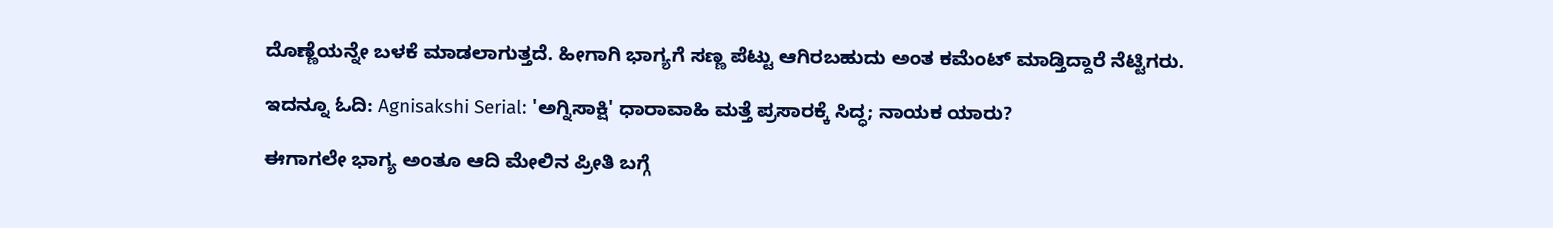ದೊಣ್ಣೆಯನ್ನೇ ಬಳಕೆ ಮಾಡಲಾಗುತ್ತದೆ. ಹೀಗಾಗಿ ಭಾಗ್ಯಗೆ ಸಣ್ಣ ಪೆಟ್ಟು ಆಗಿರಬಹುದು ಅಂತ ಕಮೆಂಟ್‌ ಮಾಡ್ತಿದ್ದಾರೆ ನೆಟ್ಟಿಗರು.

ಇದನ್ನೂ ಓದಿ: Agnisakshi Serial: 'ಅಗ್ನಿಸಾಕ್ಷಿ' ಧಾರಾವಾಹಿ ಮತ್ತೆ ಪ್ರಸಾರಕ್ಕೆ ಸಿದ್ಧ; ನಾಯಕ ಯಾರು?

ಈಗಾಗಲೇ ಭಾಗ್ಯ ಅಂತೂ ಆದಿ ಮೇಲಿನ ಪ್ರೀತಿ ಬಗ್ಗೆ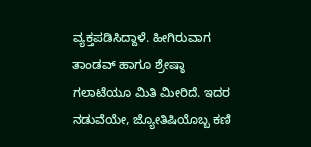ವ್ಯಕ್ತಪಡಿಸಿದ್ದಾಳೆ. ಹೀಗಿರುವಾಗ ತಾಂಡವ್‌ ಹಾಗೂ ಶ್ರೇಷ್ಠಾ ಗಲಾಟೆಯೂ ಮಿತಿ ಮೀರಿದೆ. ಇದರ ನಡುವೆಯೇ, ಜ್ಯೋತಿಷಿಯೊಬ್ಬ ಕಣಿ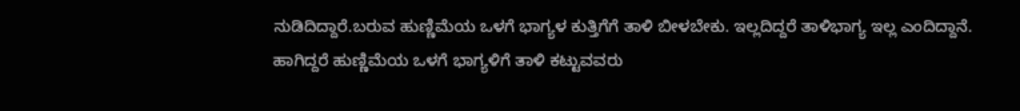ನುಡಿದಿದ್ದಾರೆ.ಬರುವ ಹುಣ್ಣಿಮೆಯ ಒಳಗೆ ಭಾಗ್ಯಳ ಕುತ್ತಿಗೆಗೆ ತಾಳಿ ಬೀಳಬೇಕು. ಇಲ್ಲದಿದ್ದರೆ ತಾಳಿಭಾಗ್ಯ ಇಲ್ಲ ಎಂದಿದ್ದಾನೆ. ಹಾಗಿದ್ದರೆ ಹುಣ್ಣಿಮೆಯ ಒಳಗೆ ಭಾಗ್ಯಳಿಗೆ ತಾಳಿ ಕಟ್ಟುವವರು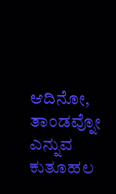ಆದಿನೋ, ತಾಂಡವ್ನೋ ಎನ್ನುವ ಕುತೂಹಲ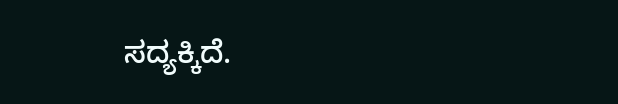ಸದ್ಯಕ್ಕಿದೆ.